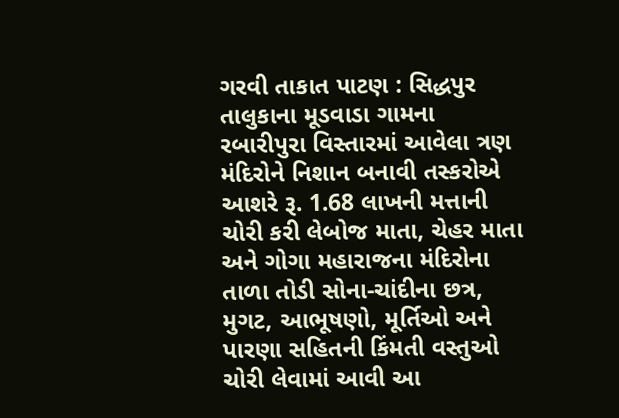ગરવી તાકાત પાટણ : સિદ્ધપુર તાલુકાના મૂડવાડા ગામના રબારીપુરા વિસ્તારમાં આવેલા ત્રણ મંદિરોને નિશાન બનાવી તસ્કરોએ આશરે રૂ. 1.68 લાખની મત્તાની ચોરી કરી લેબોજ માતા, ચેહર માતા અને ગોગા મહારાજના મંદિરોના તાળા તોડી સોના-ચાંદીના છત્ર, મુગટ, આભૂષણો, મૂર્તિઓ અને પારણા સહિતની કિંમતી વસ્તુઓ ચોરી લેવામાં આવી આ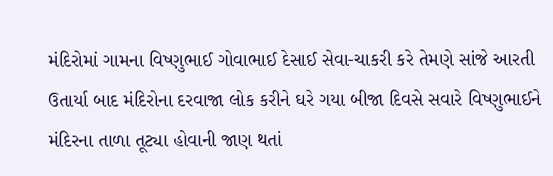મંદિરોમાં ગામના વિષ્ણુભાઈ ગોવાભાઈ દેસાઈ સેવા-ચાકરી કરે તેમણે સાંજે આરતી ઉતાર્યા બાદ મંદિરોના દરવાજા લોક કરીને ઘરે ગયા બીજા દિવસે સવારે વિષ્ણુભાઈને મંદિરના તાળા તૂટ્યા હોવાની જાણ થતાં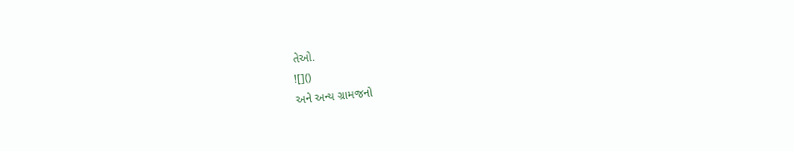તેઓ.
![]()
અને અન્ય ગ્રામજનો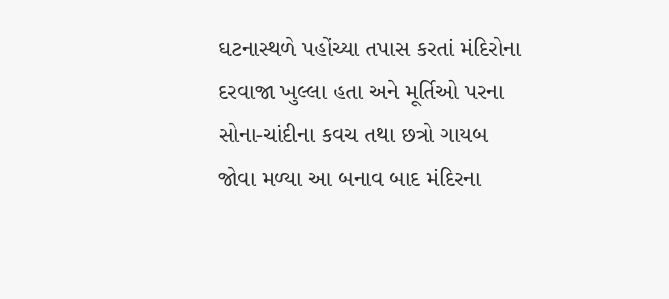ઘટનાસ્થળે પહોંચ્યા તપાસ કરતાં મંદિરોના દરવાજા ખુલ્લા હતા અને મૂર્તિઓ પરના સોના-ચાંદીના કવચ તથા છત્રો ગાયબ જોવા મળ્યા આ બનાવ બાદ મંદિરના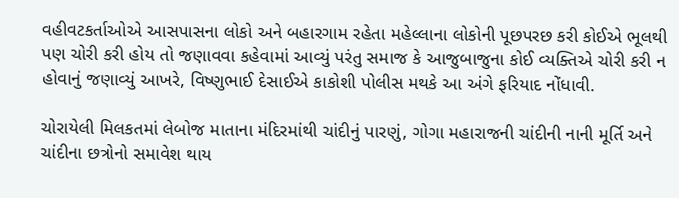વહીવટકર્તાઓએ આસપાસના લોકો અને બહારગામ રહેતા મહેલ્લાના લોકોની પૂછપરછ કરી કોઈએ ભૂલથી પણ ચોરી કરી હોય તો જણાવવા કહેવામાં આવ્યું પરંતુ સમાજ કે આજુબાજુના કોઈ વ્યક્તિએ ચોરી કરી ન હોવાનું જણાવ્યું આખરે, વિષ્ણુભાઈ દેસાઈએ કાકોશી પોલીસ મથકે આ અંગે ફરિયાદ નોંધાવી.

ચોરાયેલી મિલકતમાં લેબોજ માતાના મંદિરમાંથી ચાંદીનું પારણું, ગોગા મહારાજની ચાંદીની નાની મૂર્તિ અને ચાંદીના છત્રોનો સમાવેશ થાય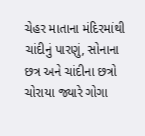ચેહર માતાના મંદિરમાંથી ચાંદીનું પારણું, સોનાના છત્ર અને ચાંદીના છત્રો ચોરાયા જ્યારે ગોગા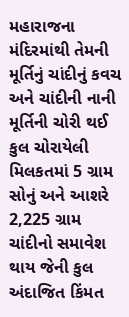મહારાજના મંદિરમાંથી તેમની મૂર્તિનું ચાંદીનું કવચ અને ચાંદીની નાની મૂર્તિની ચોરી થઈ કુલ ચોરાયેલી મિલકતમાં 5 ગ્રામ સોનું અને આશરે 2,225 ગ્રામ ચાંદીનો સમાવેશ થાય જેની કુલ અંદાજિત કિંમત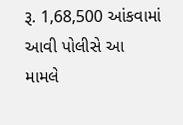રૂ. 1,68,500 આંકવામાં આવી પોલીસે આ મામલે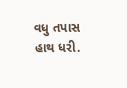વધુ તપાસ હાથ ધરી.